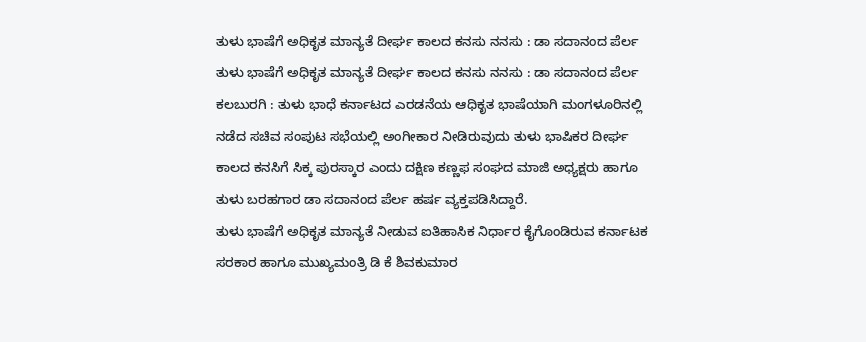ತುಳು ಭಾಷೆಗೆ ಅಧಿಕೃತ ಮಾನ್ಯತೆ ದೀರ್ಘ ಕಾಲದ ಕನಸು ನನಸು : ಡಾ ಸದಾನಂದ ಪೆರ್ಲ
ತುಳು ಭಾಷೆಗೆ ಅಧಿಕೃತ ಮಾನ್ಯತೆ ದೀರ್ಘ ಕಾಲದ ಕನಸು ನನಸು : ಡಾ ಸದಾನಂದ ಪೆರ್ಲ
ಕಲಬುರಗಿ : ತುಳು ಭಾಧೆ ಕರ್ನಾಟದ ಎರಡನೆಯ ಆಧಿಕೃತ ಭಾಷೆಯಾಗಿ ಮಂಗಳೂರಿನಲ್ಲಿ ನಡೆದ ಸಚಿವ ಸಂಪುಟ ಸಭೆಯಲ್ಲಿ ಅಂಗೀಕಾರ ನೀಡಿರುವುದು ತುಳು ಭಾಷಿಕರ ದೀರ್ಘ ಕಾಲದ ಕನಸಿಗೆ ಸಿಕ್ಕ ಪುರಸ್ಕಾರ ಎಂದು ದಕ್ಷಿಣ ಕಣ್ಣಫ ಸಂಘದ ಮಾಜಿ ಅಧ್ಯಕ್ಷರು ಹಾಗೂ ತುಳು ಬರಹಗಾರ ಡಾ ಸದಾನಂದ ಪೆರ್ಲ ಹರ್ಷ ವ್ಯಕ್ತಪಡಿಸಿದ್ದಾರೆ.
ತುಳು ಭಾಷೆಗೆ ಅಧಿಕೃತ ಮಾನ್ಯತೆ ನೀಡುವ ಐತಿಹಾಸಿಕ ನಿರ್ಧಾರ ಕೈಗೊಂಡಿರುವ ಕರ್ನಾಟಕ ಸರಕಾರ ಹಾಗೂ ಮುಖ್ಯಮಂತ್ರಿ ಡಿ ಕೆ ಶಿವಕುಮಾರ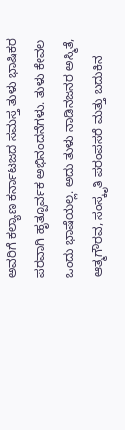ಅವರಿಗೆ ಕಲ್ಯಾಣ ಕರ್ನಾಟಜದ ಸಮಸ್ತ ತುಳು ಭಾಷಿಕರ ಪರವಾಗಿ ಹೃತ್ಪೂರ್ವಕ ಅಭಿನಂದನೆಗಳು. ತುಳು ಕೇವಲ ಒಂದು ಭಾಷೆಯಲ್ಲ. ಅದು ತುಳು ನಾಡಿನಜನರ ಅಸ್ಮಿತೆ, ಆತ್ಮಗೌರವ, ಸಂಸ್ಕೃತಿ ಪರಂಪಸರೆ ಮತ್ತು ಬದುಕಿನ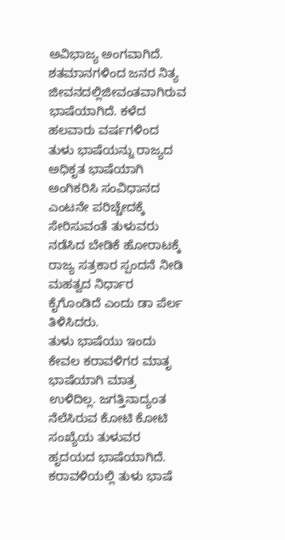ಅವಿಭಾಜ್ಯ ಅಂಗವಾಗಿದೆ. ಶತಮಾನಗಳಿಂದ ಜನರ ನಿತ್ಯ ಜೀವನದಲ್ಲಿಜೀವಂತವಾಗಿರುವ ಭಾಷೆಯಾಗಿದೆ. ಕಳೆದ ಹಲವಾರು ವರ್ಷಗಳಿಂದ ತುಳು ಭಾಷೆಯನ್ನು ರಾಜ್ಯದ ಅಧಿಕೃತ ಭಾಷೆಯಾಗಿ ಅಂಗಿಕರಿಸಿ ಸಂವಿಧಾನದ ಎಂಟನೇ ಪರಿಚ್ಚೇದಕ್ಕೆ ಸೇರಿಸುವಂತೆ ತುಳುವರು ನಡೆಸಿದ ಬೇಡಿಕೆ ಹೋರಾಟಕ್ಕೆ ರಾಜ್ಯ ಸತ್ರಕಾರ ಸ್ಪಂದನೆ ನೀಡಿ ಮಹತ್ವದ ನಿರ್ಧಾರ ಕೈಗೊಂಡಿದೆ ಎಂದು ಡಾ ಪೆರ್ಲ ತಿಳಿಸಿದರು.
ತುಳು ಭಾಷೆಯು ಇಂದು ಕೇವಲ ಕರಾವಳಿಗರ ಮಾತೃ ಭಾಷೆಯಾಗಿ ಮಾತ್ರ ಉಳಿದಿಲ್ಲ. ಜಗತ್ತಿನಾದ್ಯಂತ ನೆಲೆಸಿರುವ ಕೋಟಿ ಕೋಟಿ ಸಂಖ್ಯೆಯ ತುಳುವರ ಹೃದಯದ ಭಾಷೆಯಾಗಿದೆ. ಕರಾವಳಿಯಲ್ಲಿ ತುಳು ಭಾಷೆ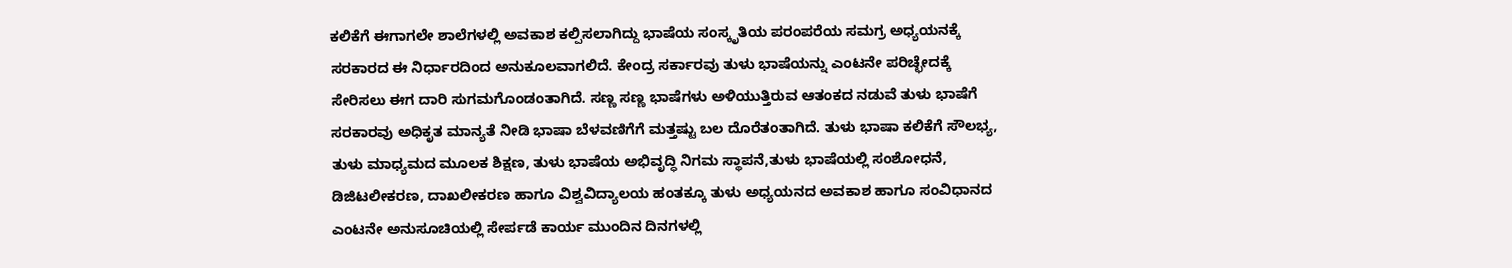ಕಲಿಕೆಗೆ ಈಗಾಗಲೇ ಶಾಲೆಗಳಲ್ಲಿ ಅವಕಾಶ ಕಲ್ಪಿಸಲಾಗಿದ್ದು ಭಾಷೆಯ ಸಂಸ್ಕೃತಿಯ ಪರಂಪರೆಯ ಸಮಗ್ರ ಅಧ್ಯಯನಕ್ಕೆ ಸರಕಾರದ ಈ ನಿರ್ಧಾರದಿಂದ ಅನುಕೂಲವಾಗಲಿದೆ. ಕೇಂದ್ರ ಸರ್ಕಾರವು ತುಳು ಭಾಷೆಯನ್ನು ಎಂಟನೇ ಪರಿಚ್ಛೇದಕ್ಕೆ ಸೇರಿಸಲು ಈಗ ದಾರಿ ಸುಗಮಗೊಂಡಂತಾಗಿದೆ. ಸಣ್ಣ ಸಣ್ಣ ಭಾಷೆಗಳು ಅಳಿಯುತ್ತಿರುವ ಆತಂಕದ ನಡುವೆ ತುಳು ಭಾಷೆಗೆ ಸರಕಾರವು ಅಧಿಕೃತ ಮಾನ್ಯತೆ ನೀಡಿ ಭಾಷಾ ಬೆಳವಣಿಗೆಗೆ ಮತ್ತಷ್ಟು ಬಲ ದೊರೆತಂತಾಗಿದೆ. ತುಳು ಭಾಷಾ ಕಲಿಕೆಗೆ ಸೌಲಭ್ಯ, ತುಳು ಮಾಧ್ಯಮದ ಮೂಲಕ ಶಿಕ್ಷಣ, ತುಳು ಭಾಷೆಯ ಅಭಿವೃದ್ಧಿ ನಿಗಮ ಸ್ಥಾಪನೆ,ತುಳು ಭಾಷೆಯಲ್ಲಿ ಸಂಶೋಧನೆ, ಡಿಜಿಟಲೀಕರಣ, ದಾಖಲೀಕರಣ ಹಾಗೂ ವಿಶ್ವವಿದ್ಯಾಲಯ ಹಂತಕ್ಕೂ ತುಳು ಅಧ್ಯಯನದ ಅವಕಾಶ ಹಾಗೂ ಸಂವಿಧಾನದ ಎಂಟನೇ ಅನುಸೂಚಿಯಲ್ಲಿ ಸೇರ್ಪಡೆ ಕಾರ್ಯ ಮುಂದಿನ ದಿನಗಳಲ್ಲಿ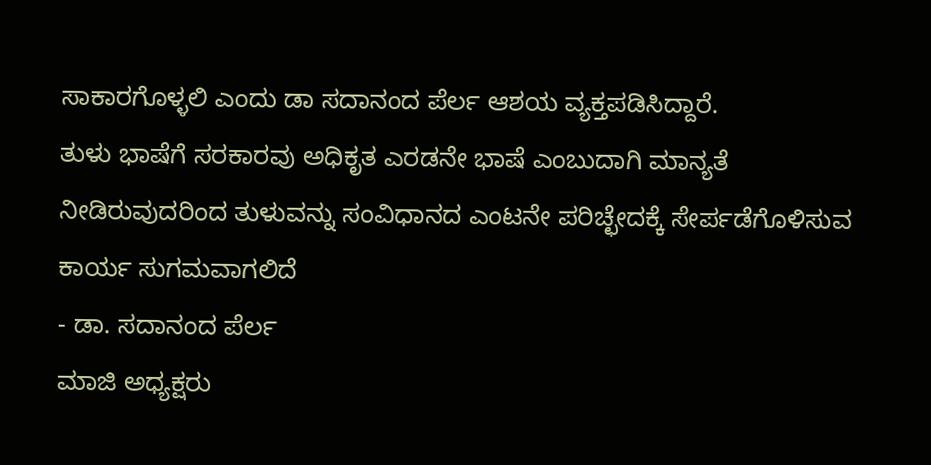ಸಾಕಾರಗೊಳ್ಳಲಿ ಎಂದು ಡಾ ಸದಾನಂದ ಪೆರ್ಲ ಆಶಯ ವ್ಯಕ್ತಪಡಿಸಿದ್ದಾರೆ.
ತುಳು ಭಾಷೆಗೆ ಸರಕಾರವು ಅಧಿಕೃತ ಎರಡನೇ ಭಾಷೆ ಎಂಬುದಾಗಿ ಮಾನ್ಯತೆ ನೀಡಿರುವುದರಿಂದ ತುಳುವನ್ನು ಸಂವಿಧಾನದ ಎಂಟನೇ ಪರಿಚ್ಛೇದಕ್ಕೆ ಸೇರ್ಪಡೆಗೊಳಿಸುವ ಕಾರ್ಯ ಸುಗಮವಾಗಲಿದೆ
- ಡಾ. ಸದಾನಂದ ಪೆರ್ಲ
ಮಾಜಿ ಅಧ್ಯಕ್ಷರು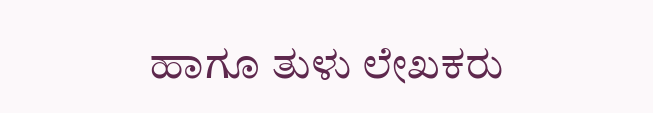ಹಾಗೂ ತುಳು ಲೇಖಕರು